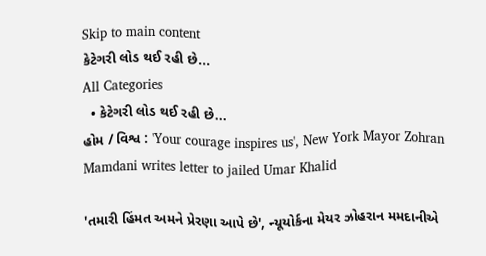Skip to main content
કેટેગરી લોડ થઈ રહી છે...
All Categories
  • કેટેગરી લોડ થઈ રહી છે...
હોમ / વિશ્વ : 'Your courage inspires us', New York Mayor Zohran Mamdani writes letter to jailed Umar Khalid

'તમારી હિંમત અમને પ્રેરણા આપે છે', ન્યૂયોર્કના મેયર ઝોહરાન મમદાનીએ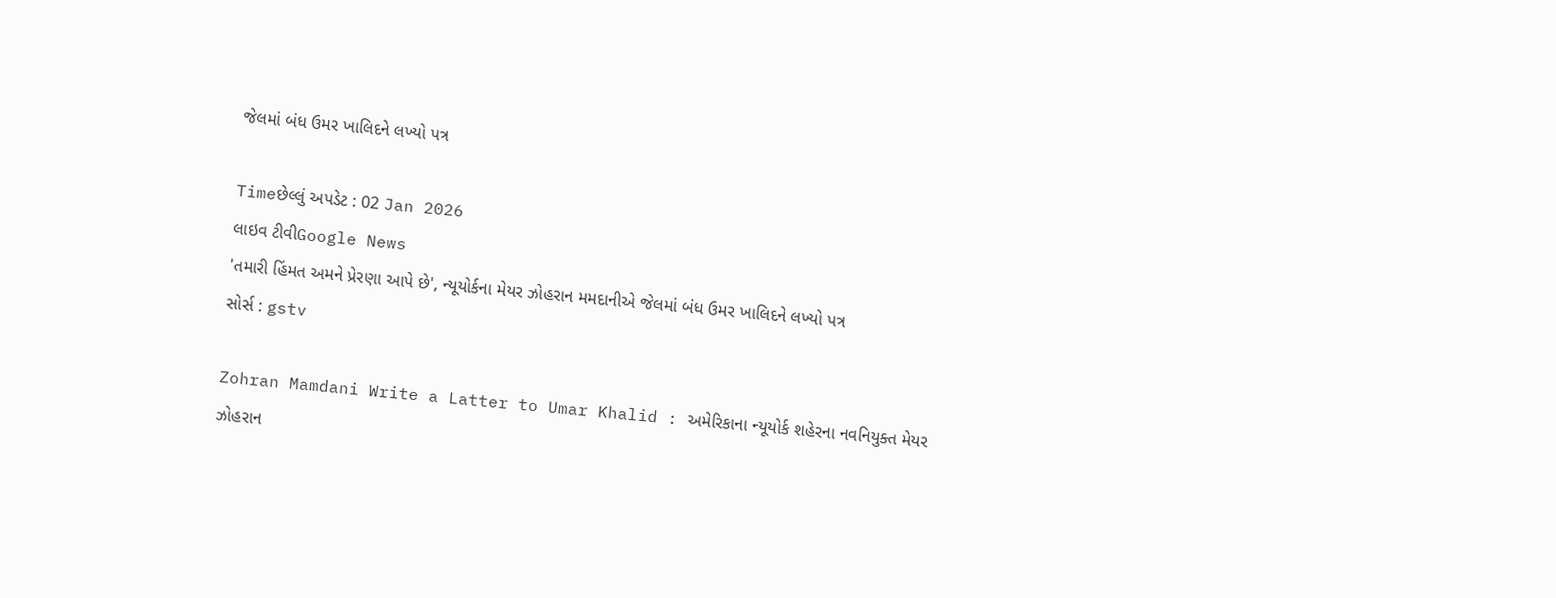જેલમાં બંધ ઉમર ખાલિદને લખ્યો પત્ર

Timeછેલ્લું અપડેટ : 02 Jan 2026
લાઇવ ટીવીGoogle News
'તમારી હિંમત અમને પ્રેરણા આપે છે', ન્યૂયોર્કના મેયર ઝોહરાન મમદાનીએ જેલમાં બંધ ઉમર ખાલિદને લખ્યો પત્ર
સોર્સ : gstv

Zohran Mamdani Write a Latter to Umar Khalid : અમેરિકાના ન્યૂયોર્ક શહેરના નવનિયુક્ત મેયર ઝોહરાન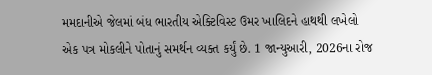મમદાનીએ જેલમાં બંધ ભારતીય એક્ટિવિસ્ટ ઉમર ખાલિદને હાથથી લખેલો એક પત્ર મોકલીને પોતાનું સમર્થન વ્યક્ત કર્યું છે. 1 જાન્યુઆરી, 2026ના રોજ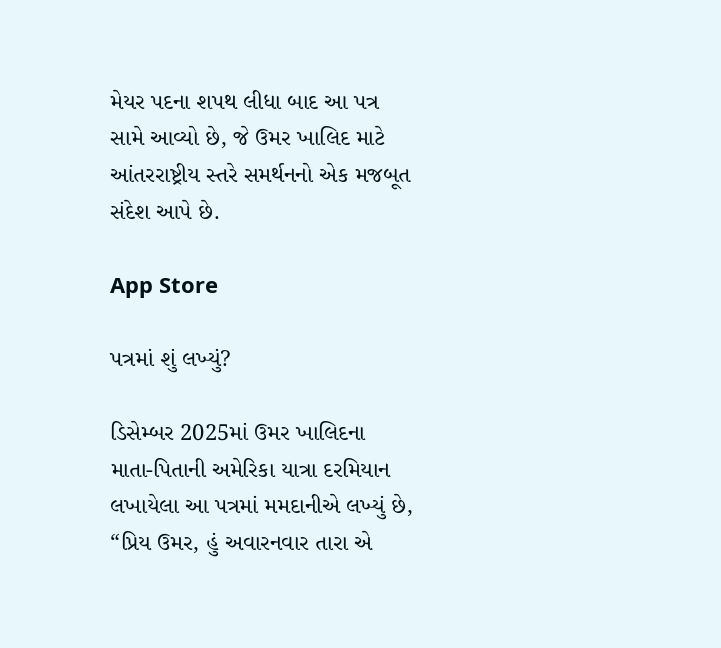મેયર પદના શપથ લીધા બાદ આ પત્ર સામે આવ્યો છે, જે ઉમર ખાલિદ માટે આંતરરાષ્ટ્રીય સ્તરે સમર્થનનો એક મજબૂત સંદેશ આપે છે.

App Store

પત્રમાં શું લખ્યું?

ડિસેમ્બર 2025માં ઉમર ખાલિદના માતા-પિતાની અમેરિકા યાત્રા દરમિયાન લખાયેલા આ પત્રમાં મમદાનીએ લખ્યું છે, “પ્રિય ઉમર, હું અવારનવાર તારા એ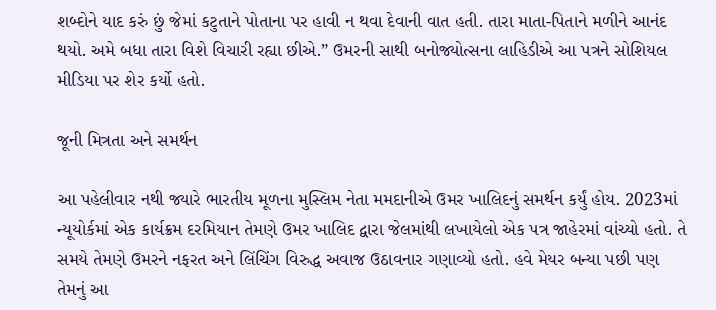શબ્દોને યાદ કરું છું જેમાં કટુતાને પોતાના પર હાવી ન થવા દેવાની વાત હતી. તારા માતા-પિતાને મળીને આનંદ થયો. અમે બધા તારા વિશે વિચારી રહ્યા છીએ.” ઉમરની સાથી બનોજ્યોત્સના લાહિડીએ આ પત્રને સોશિયલ મીડિયા પર શેર કર્યો હતો.

જૂની મિત્રતા અને સમર્થન

આ પહેલીવાર નથી જ્યારે ભારતીય મૂળના મુસ્લિમ નેતા મમદાનીએ ઉમર ખાલિદનું સમર્થન કર્યું હોય. 2023માં ન્યૂયોર્કમાં એક કાર્યક્રમ દરમિયાન તેમણે ઉમર ખાલિદ દ્વારા જેલમાંથી લખાયેલો એક પત્ર જાહેરમાં વાંચ્યો હતો. તે સમયે તેમણે ઉમરને નફરત અને લિંચિંગ વિરુદ્ધ અવાજ ઉઠાવનાર ગણાવ્યો હતો. હવે મેયર બન્યા પછી પણ તેમનું આ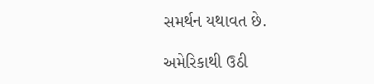સમર્થન યથાવત છે.

અમેરિકાથી ઉઠી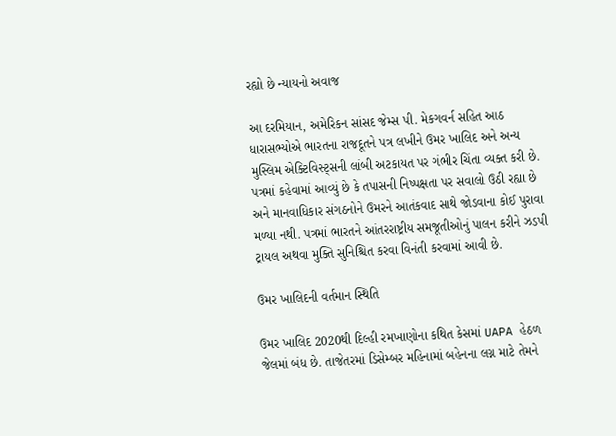રહ્યો છે ન્યાયનો અવાજ

આ દરમિયાન, અમેરિકન સાંસદ જેમ્સ પી. મેકગવર્ન સહિત આઠ ધારાસભ્યોએ ભારતના રાજદૂતને પત્ર લખીને ઉમર ખાલિદ અને અન્ય મુસ્લિમ એક્ટિવિસ્ટ્સની લાંબી અટકાયત પર ગંભીર ચિંતા વ્યક્ત કરી છે. પત્રમાં કહેવામાં આવ્યું છે કે તપાસની નિષ્પક્ષતા પર સવાલો ઉઠી રહ્યા છે અને માનવાધિકાર સંગઠનોને ઉમરને આતંકવાદ સાથે જોડવાના કોઈ પુરાવા મળ્યા નથી. પત્રમાં ભારતને આંતરરાષ્ટ્રીય સમજૂતીઓનું પાલન કરીને ઝડપી ટ્રાયલ અથવા મુક્તિ સુનિશ્ચિત કરવા વિનંતી કરવામાં આવી છે.

ઉમર ખાલિદની વર્તમાન સ્થિતિ

ઉમર ખાલિદ 2020થી દિલ્હી રમખાણોના કથિત કેસમાં UAPA હેઠળ જેલમાં બંધ છે. તાજેતરમાં ડિસેમ્બર મહિનામાં બહેનના લગ્ન માટે તેમને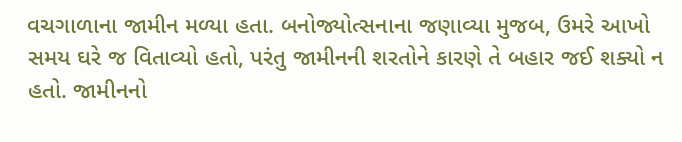વચગાળાના જામીન મળ્યા હતા. બનોજ્યોત્સનાના જણાવ્યા મુજબ, ઉમરે આખો સમય ઘરે જ વિતાવ્યો હતો, પરંતુ જામીનની શરતોને કારણે તે બહાર જઈ શક્યો ન હતો. જામીનનો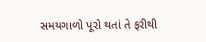સમયગાળો પૂરો થતાં તે ફરીથી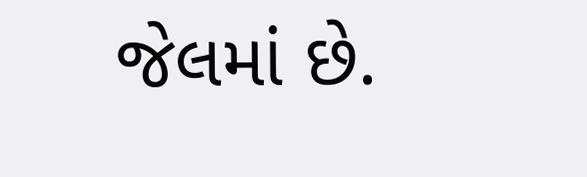જેલમાં છે.